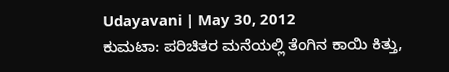Udayavani | May 30, 2012
ಕುಮಟಾ: ಪರಿಚಿತರ ಮನೆಯಲ್ಲಿ ತೆಂಗಿನ ಕಾಯಿ ಕಿತ್ತು,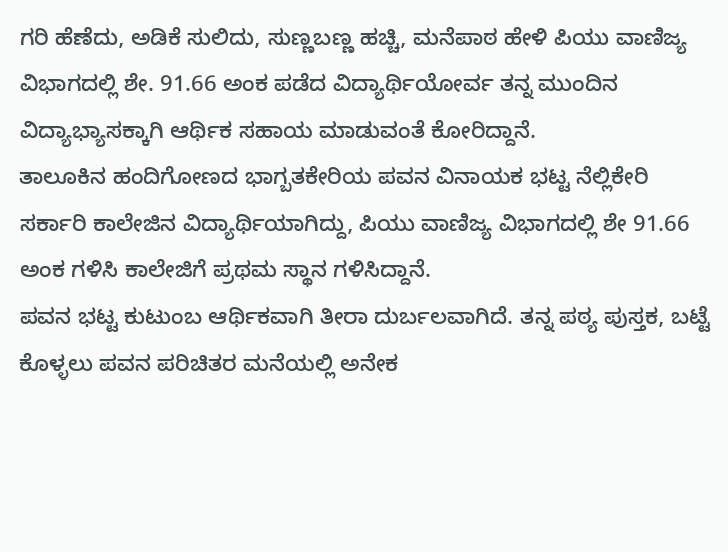ಗರಿ ಹೆಣೆದು, ಅಡಿಕೆ ಸುಲಿದು, ಸುಣ್ಣಬಣ್ಣ ಹಚ್ಚಿ, ಮನೆಪಾಠ ಹೇಳಿ ಪಿಯು ವಾಣಿಜ್ಯ ವಿಭಾಗದಲ್ಲಿ ಶೇ. 91.66 ಅಂಕ ಪಡೆದ ವಿದ್ಯಾರ್ಥಿಯೋರ್ವ ತನ್ನ ಮುಂದಿನ ವಿದ್ಯಾಭ್ಯಾಸಕ್ಕಾಗಿ ಆರ್ಥಿಕ ಸಹಾಯ ಮಾಡುವಂತೆ ಕೋರಿದ್ದಾನೆ.
ತಾಲೂಕಿನ ಹಂದಿಗೋಣದ ಭಾಗ್ಬತಕೇರಿಯ ಪವನ ವಿನಾಯಕ ಭಟ್ಟ ನೆಲ್ಲಿಕೇರಿ ಸರ್ಕಾರಿ ಕಾಲೇಜಿನ ವಿದ್ಯಾರ್ಥಿಯಾಗಿದ್ದು, ಪಿಯು ವಾಣಿಜ್ಯ ವಿಭಾಗದಲ್ಲಿ ಶೇ 91.66 ಅಂಕ ಗಳಿಸಿ ಕಾಲೇಜಿಗೆ ಪ್ರಥಮ ಸ್ಥಾನ ಗಳಿಸಿದ್ದಾನೆ.
ಪವನ ಭಟ್ಟ ಕುಟುಂಬ ಆರ್ಥಿಕವಾಗಿ ತೀರಾ ದುರ್ಬಲವಾಗಿದೆ. ತನ್ನ ಪಠ್ಯ ಪುಸ್ತಕ, ಬಟ್ಟೆ ಕೊಳ್ಳಲು ಪವನ ಪರಿಚಿತರ ಮನೆಯಲ್ಲಿ ಅನೇಕ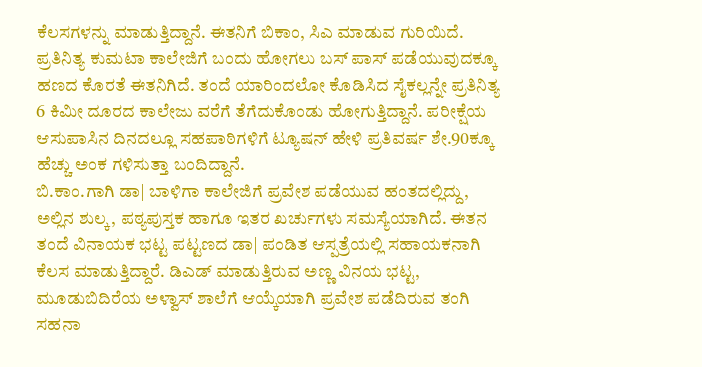ಕೆಲಸಗಳನ್ನು ಮಾಡುತ್ತಿದ್ದಾನೆ. ಈತನಿಗೆ ಬಿಕಾಂ, ಸಿಎ ಮಾಡುವ ಗುರಿಯಿದೆ.
ಪ್ರತಿನಿತ್ಯ ಕುಮಟಾ ಕಾಲೇಜಿಗೆ ಬಂದು ಹೋಗಲು ಬಸ್ ಪಾಸ್ ಪಡೆಯುವುದಕ್ಕೂ ಹಣದ ಕೊರತೆ ಈತನಿಗಿದೆ. ತಂದೆ ಯಾರಿಂದಲೋ ಕೊಡಿಸಿದ ಸೈಕಲ್ಲನ್ನೇ ಪ್ರತಿನಿತ್ಯ 6 ಕಿಮೀ ದೂರದ ಕಾಲೇಜು ವರೆಗೆ ತೆಗೆದುಕೊಂಡು ಹೋಗುತ್ತಿದ್ದಾನೆ. ಪರೀಕ್ಷೆಯ ಆಸುಪಾಸಿನ ದಿನದಲ್ಲೂ ಸಹಪಾಠಿಗಳಿಗೆ ಟ್ಯೂಷನ್ ಹೇಳಿ ಪ್ರತಿವರ್ಷ ಶೇ.90ಕ್ಕೂ ಹೆಚ್ಚು ಅಂಕ ಗಳಿಸುತ್ತಾ ಬಂದಿದ್ದಾನೆ.
ಬಿ.ಕಾಂ.ಗಾಗಿ ಡಾ| ಬಾಳಿಗಾ ಕಾಲೇಜಿಗೆ ಪ್ರವೇಶ ಪಡೆಯುವ ಹಂತದಲ್ಲಿದ್ದು, ಅಲ್ಲಿನ ಶುಲ್ಕ, ಪಠ್ಯಪುಸ್ತಕ ಹಾಗೂ ಇತರ ಖರ್ಚುಗಳು ಸಮಸ್ಯೆಯಾಗಿದೆ. ಈತನ ತಂದೆ ವಿನಾಯಕ ಭಟ್ಟ ಪಟ್ಟಣದ ಡಾ| ಪಂಡಿತ ಆಸ್ಪತ್ರೆಯಲ್ಲಿ ಸಹಾಯಕನಾಗಿ ಕೆಲಸ ಮಾಡುತ್ತಿದ್ದಾರೆ. ಡಿಎಡ್ ಮಾಡುತ್ತಿರುವ ಅಣ್ಣ ವಿನಯ ಭಟ್ಟ, ಮೂಡುಬಿದಿರೆಯ ಅಳ್ವಾಸ್ ಶಾಲೆಗೆ ಆಯ್ಕೆಯಾಗಿ ಪ್ರವೇಶ ಪಡೆದಿರುವ ತಂಗಿ ಸಹನಾ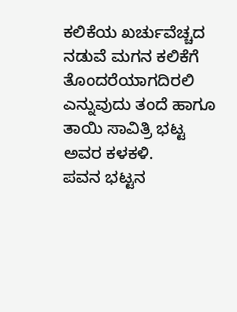ಕಲಿಕೆಯ ಖರ್ಚುವೆಚ್ಚದ ನಡುವೆ ಮಗನ ಕಲಿಕೆಗೆ ತೊಂದರೆಯಾಗದಿರಲಿ ಎನ್ನುವುದು ತಂದೆ ಹಾಗೂ ತಾಯಿ ಸಾವಿತ್ರಿ ಭಟ್ಟ ಅವರ ಕಳಕಳಿ.
ಪವನ ಭಟ್ಟನ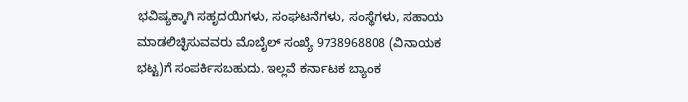ಭವಿಷ್ಯಕ್ಕಾಗಿ ಸಹೃದಯಿಗಳು, ಸಂಘಟನೆಗಳು, ಸಂಸ್ಥೆಗಳು, ಸಹಾಯ ಮಾಡಲಿಚ್ಛಿಸುವವರು ಮೊಬೈಲ್ ಸಂಖ್ಯೆ 9738968808 (ವಿನಾಯಕ ಭಟ್ಟ)ಗೆ ಸಂಪರ್ಕಿಸಬಹುದು. ಇಲ್ಲವೆ ಕರ್ನಾಟಕ ಬ್ಯಾಂಕ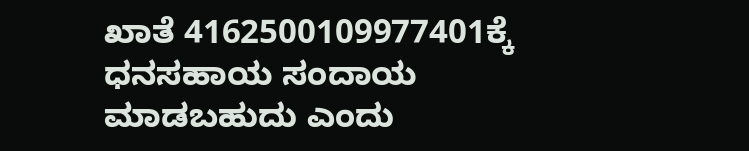ಖಾತೆ 4162500109977401ಕ್ಕೆ ಧನಸಹಾಯ ಸಂದಾಯ ಮಾಡಬಹುದು ಎಂದು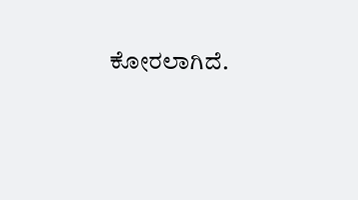ಕೋರಲಾಗಿದೆ.